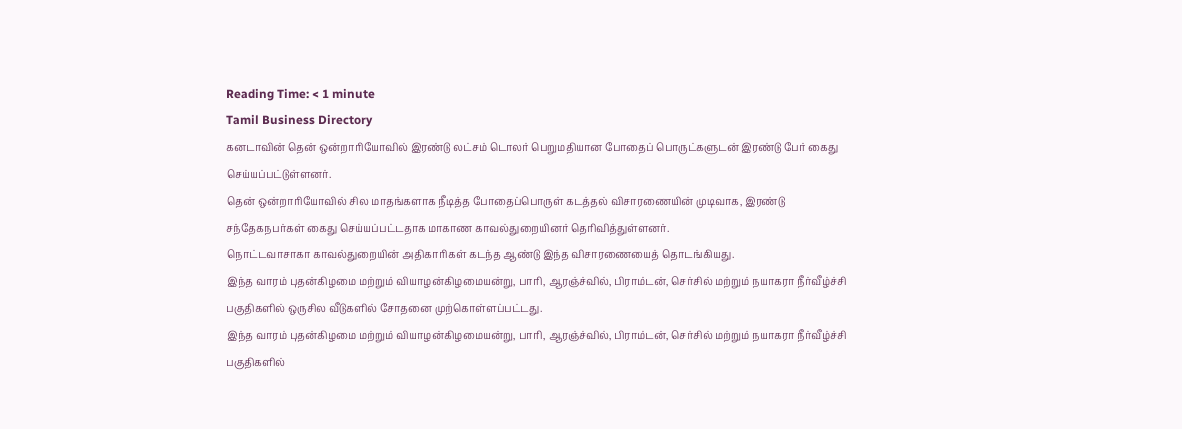Reading Time: < 1 minute
Tamil Business Directory
கனடாவின் தென் ஒன்றாரியோவில் இரண்டு லட்சம் டொலர் பெறுமதியான போதைப் பொருட்களுடன் இரண்டு பேர் கைது செய்யப்பட்டுள்ளனர்.
தென் ஒன்றாரியோவில் சில மாதங்களாக நீடித்த போதைப்பொருள் கடத்தல் விசாரணையின் முடிவாக, இரண்டு சந்தேகநபர்கள் கைது செய்யப்பட்டதாக மாகாண காவல்துறையினர் தெரிவித்துள்ளனர்.
நொட்டவாசாகா காவல்துறையின் அதிகாரிகள் கடந்த ஆண்டு இந்த விசாரணையைத் தொடங்கியது.
இந்த வாரம் புதன்கிழமை மற்றும் வியாழன்கிழமையன்று, பாரி, ஆரஞ்ச்வில், பிராம்டன், செர்சில் மற்றும் நயாகரா நீர்வீழ்ச்சி பகுதிகளில் ஒருசில வீடுகளில் சோதனை முற்கொள்ளப்பட்டது.
இந்த வாரம் புதன்கிழமை மற்றும் வியாழன்கிழமையன்று, பாரி, ஆரஞ்ச்வில், பிராம்டன், செர்சில் மற்றும் நயாகரா நீர்வீழ்ச்சி பகுதிகளில்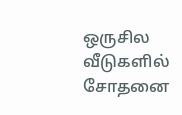ஒருசில வீடுகளில் சோதனை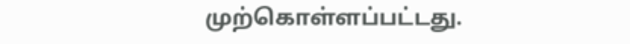முற்கொள்ளப்பட்டது.